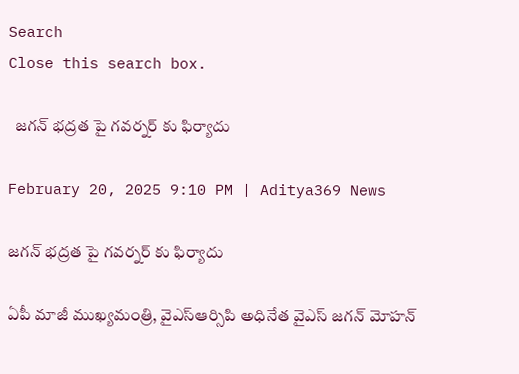Search
Close this search box.

  జగన్‌ భద్రత పై గవర్నర్ కు ఫిర్యాదు

February 20, 2025 9:10 PM | Aditya369 News

జగన్‌ భద్రత పై గవర్నర్ కు ఫిర్యాదు

ఏపీ మాజీ ముఖ్యమంత్రి, వైఎస్ఆర్సిపి అధినేత వైఎస్‌ జగన్‌ మోహన్‌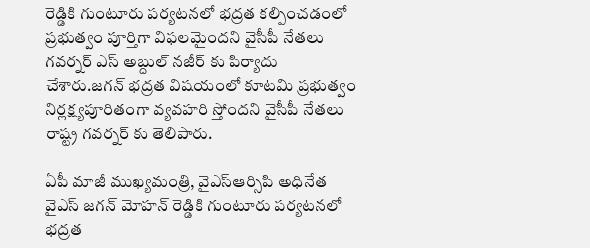రెడ్డికి గుంటూరు పర్యటనలో భద్రత కల్పించడంలో ప్రభుత్వం పూర్తిగా విఫలమైందని వైసీపీ నేతలు గవర్నర్ ఎస్ అబ్దుల్ నజీర్ కు పిర్యాదు చేశారు.జగన్ భద్రత విషయంలో కూటమి ప్రభుత్వం నిర్లక్ష్యపూరితంగా వ్యవహరి స్తోందని వైసీపీ నేతలు రాష్ట్ర గవర్నర్ కు తెలిపారు.

ఏపీ మాజీ ముఖ్యమంత్రి, వైఎస్ఆర్సిపి అధినేత వైఎస్‌ జగన్‌ మోహన్‌ రెడ్డికి గుంటూరు పర్యటనలో భద్రత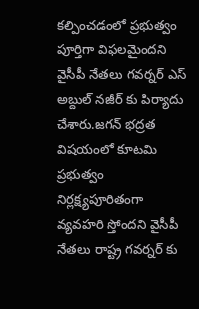కల్పించడంలో ప్రభుత్వం పూర్తిగా విఫలమైందని వైసీపీ నేతలు గవర్నర్ ఎస్ అబ్దుల్ నజీర్ కు పిర్యాదు చేశారు.జగన్ భద్రత విషయంలో కూటమి ప్రభుత్వం నిర్లక్ష్యపూరితంగా వ్యవహరి స్తోందని వైసీపీ నేతలు రాష్ట్ర గవర్నర్ కు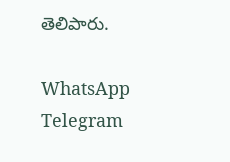తెలిపారు.

WhatsApp
Telegram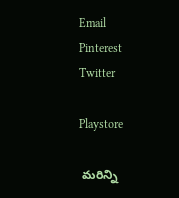Email
Pinterest
Twitter

Playstore

 మరిన్ని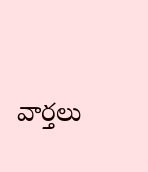వార్తలు